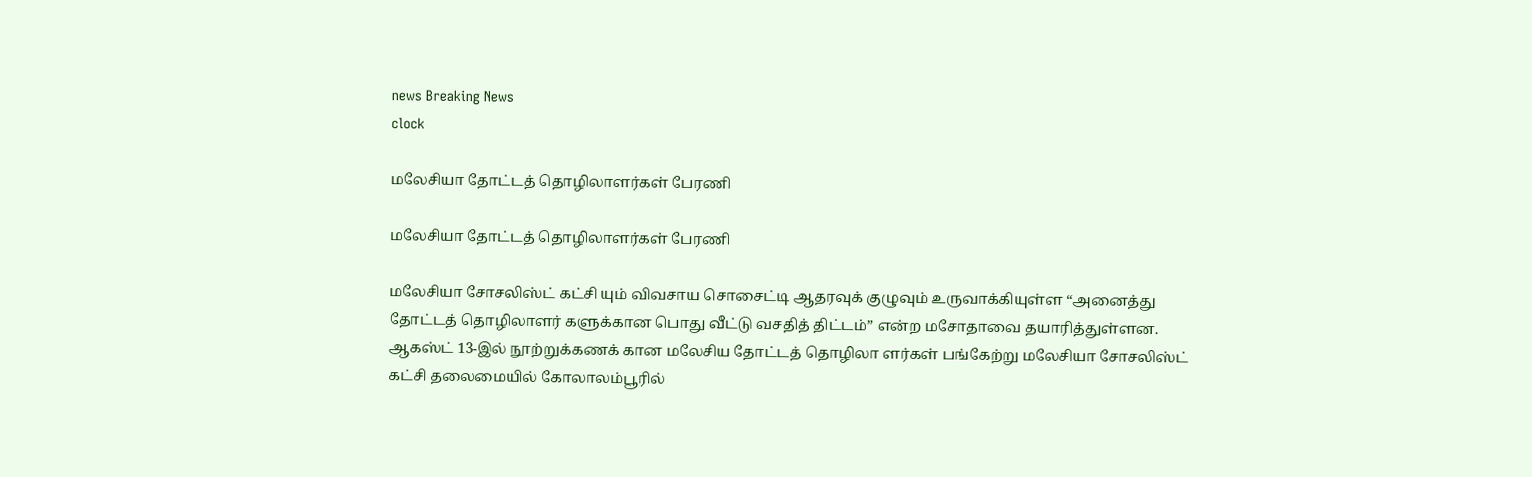news Breaking News
clock

மலேசியா தோட்டத் தொழிலாளர்கள் பேரணி

மலேசியா தோட்டத் தொழிலாளர்கள் பேரணி

மலேசியா சோசலிஸ்ட் கட்சி யும் விவசாய சொசைட்டி ஆதரவுக் குழுவும் உருவாக்கியுள்ள “அனைத்து தோட்டத் தொழிலாளர் களுக்கான பொது வீட்டு வசதித் திட்டம்” என்ற மசோதாவை தயாரித்துள்ளன. ஆகஸ்ட் 13-இல் நூற்றுக்கணக் கான மலேசிய தோட்டத் தொழிலா ளர்கள் பங்கேற்று மலேசியா சோசலிஸ்ட் கட்சி தலைமையில் கோலாலம்பூரில்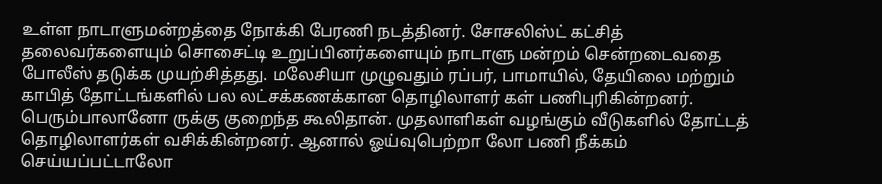உள்ள நாடாளுமன்றத்தை நோக்கி பேரணி நடத்தினர். சோசலிஸ்ட் கட்சித் தலைவர்களையும் சொசைட்டி உறுப்பினர்களையும் நாடாளு மன்றம் சென்றடைவதை போலீஸ் தடுக்க முயற்சித்தது. மலேசியா முழுவதும் ரப்பர், பாமாயில், தேயிலை மற்றும் காபித் தோட்டங்களில் பல லட்சக்கணக்கான தொழிலாளர் கள் பணிபுரிகின்றனர். பெரும்பாலானோ ருக்கு குறைந்த கூலிதான். முதலாளிகள் வழங்கும் வீடுகளில் தோட்டத் தொழிலாளர்கள் வசிக்கின்றனர். ஆனால் ஓய்வுபெற்றா லோ பணி நீக்கம் செய்யப்பட்டாலோ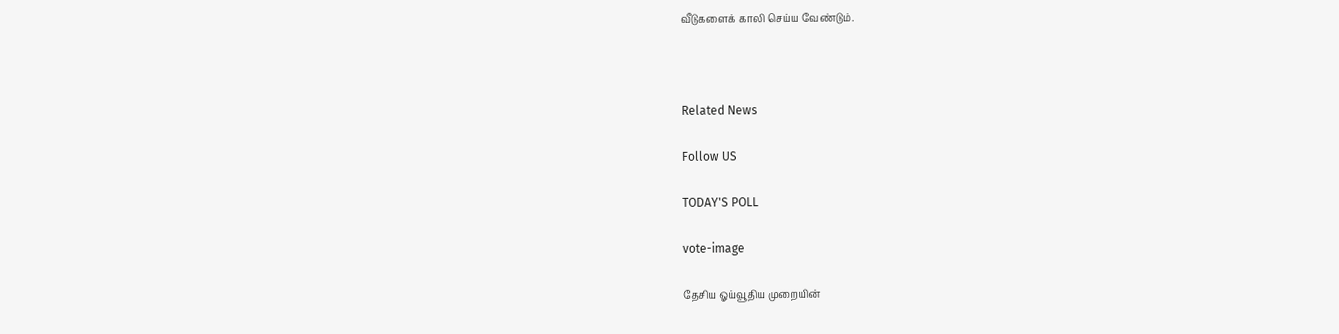வீடுகளைக் காலி செய்ய வேண்டும்.



Related News

Follow US

TODAY'S POLL

vote-image

தேசிய ஓய்வூதிய முறையின்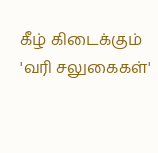கீழ் கிடைக்கும் 'வரி சலுகைகள்'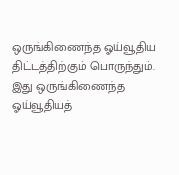ஒருங்கிணைந்த ஓய்வூதிய திட்டத்திற்கும் பொருந்தும். இது ஒருங்கிணைந்த ஓய்வூதியத்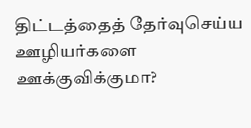திட்டத்தைத் தேர்வுசெய்ய ஊழியர்களை ஊக்குவிக்குமா?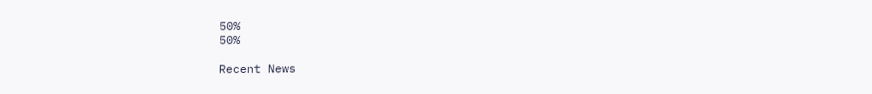50%
50%

Recent News